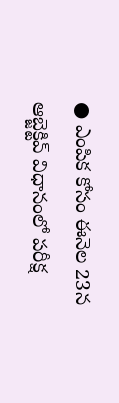● ఎంపిక కోసం ఈనెల 23న
ఆబ్జెక్టివ్ విధానంలో పరీక్ష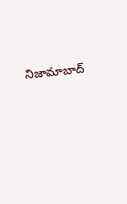నిజామాబాద్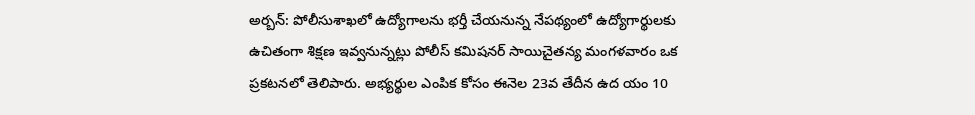అర్బన్: పోలీసుశాఖలో ఉద్యోగాలను భర్తీ చేయనున్న నేపథ్యంలో ఉద్యోగార్థులకు ఉచితంగా శిక్షణ ఇవ్వనున్నట్లు పోలీస్ కమిషనర్ సాయిచైతన్య మంగళవారం ఒక ప్రకటనలో తెలిపారు. అభ్యర్థుల ఎంపిక కోసం ఈనెల 23వ తేదీన ఉద యం 10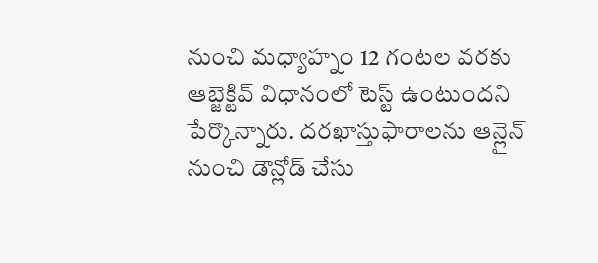నుంచి మధ్యాహ్నం 12 గంటల వరకు ఆబ్జెక్టివ్ విధానంలో టెస్ట్ ఉంటుందని పేర్కొన్నారు. దరఖాస్తుఫారాలను ఆన్లైన్ నుంచి డౌన్లోడ్ చేసు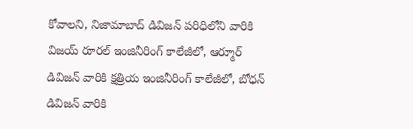కోవాలని, నిజామాబాద్ డివిజన్ పరిధిలోని వారికి విజయ్ రూరల్ ఇంజినీరింగ్ కాలేజీలో, ఆర్మూర్ డివిజన్ వారికి క్షత్రియ ఇంజినీరింగ్ కాలేజీలో, బోధన్ డివిజన్ వారికి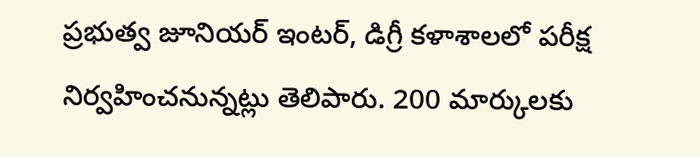ప్రభుత్వ జూనియర్ ఇంటర్, డిగ్రీ కళాశాలలో పరీక్ష నిర్వహించనున్నట్లు తెలిపారు. 200 మార్కులకు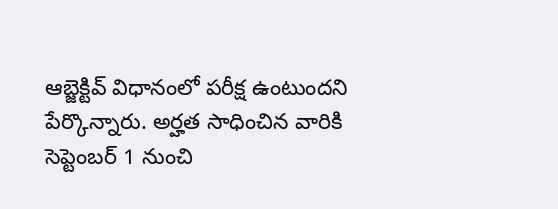ఆబ్జెక్టివ్ విధానంలో పరీక్ష ఉంటుందని పేర్కొన్నారు. అర్హత సాధించిన వారికి సెప్టెంబర్ 1 నుంచి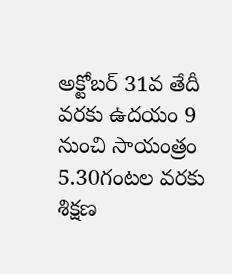అక్టోబర్ 31వ తేదీ వరకు ఉదయం 9 నుంచి సాయంత్రం 5.30గంటల వరకు శిక్షణ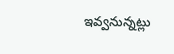ఇవ్వనున్నట్లు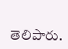తెలిపారు.